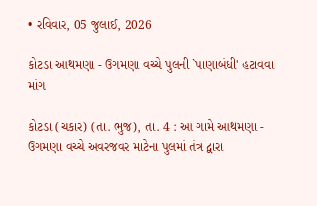• રવિવાર, 05 જુલાઈ, 2026

કોટડા આથમણા - ઉગમણા વચ્ચે પુલની `પાણાબંધી' હટાવવા માંગ

કોટડા (ચકાર) (તા. ભુજ), તા. 4 : આ ગામે આથમણા - ઉગમણા વચ્ચે અવરજવર માટેના પુલમાં તંત્ર દ્વારા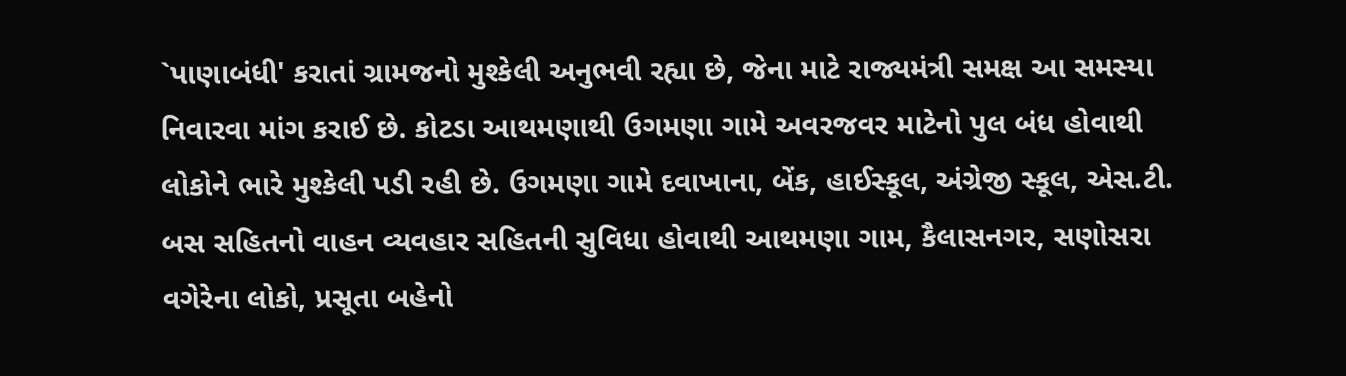`પાણાબંધી' કરાતાં ગ્રામજનો મુશ્કેલી અનુભવી રહ્યા છે, જેના માટે રાજ્યમંત્રી સમક્ષ આ સમસ્યા નિવારવા માંગ કરાઈ છે. કોટડા આથમણાથી ઉગમણા ગામે અવરજવર માટેનો પુલ બંધ હોવાથી લોકોને ભારે મુશ્કેલી પડી રહી છે. ઉગમણા ગામે દવાખાના, બેંક, હાઈસ્કૂલ, અંગ્રેજી સ્કૂલ, એસ.ટી. બસ સહિતનો વાહન વ્યવહાર સહિતની સુવિધા હોવાથી આથમણા ગામ, કૈલાસનગર, સણોસરા વગેરેના લોકો, પ્રસૂતા બહેનો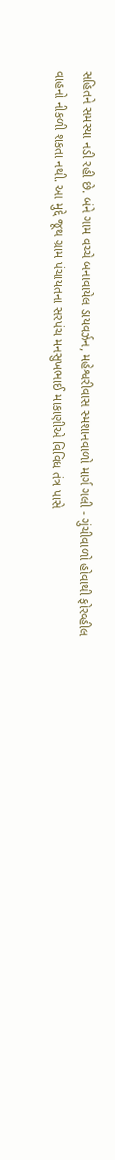સહિતને સમસ્યા નડી રહી છે. બંને ગામ વચ્ચે બનાવાયેલ ડાયવર્ઝન, મહેશ્વરીવાસ સ્મશાનવાળો માર્ગ ગલી - ગુંચીવાળો હોવાથી ફોરવ્હીલ વાહનો નીકળી શકતા નથી. આ મુદ્દે જૂથ ગ્રામ પંચાયતના સરપંચ મનસુખભાઈ માકાણીએ વિવિધ તંત્ર પાસે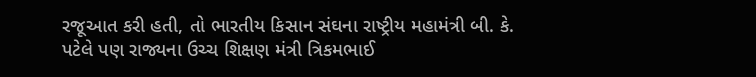રજૂઆત કરી હતી, તો ભારતીય કિસાન સંઘના રાષ્ટ્રીય મહામંત્રી બી. કે. પટેલે પણ રાજ્યના ઉચ્ચ શિક્ષણ મંત્રી ત્રિકમભાઈ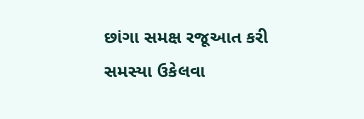છાંગા સમક્ષ રજૂઆત કરી સમસ્યા ઉકેલવા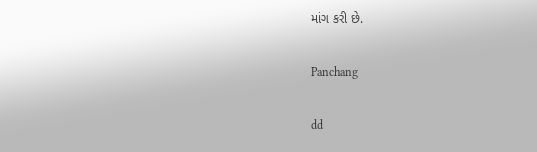માંગ કરી છે.

Panchang

dd